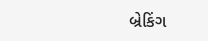બ્રેકિંગ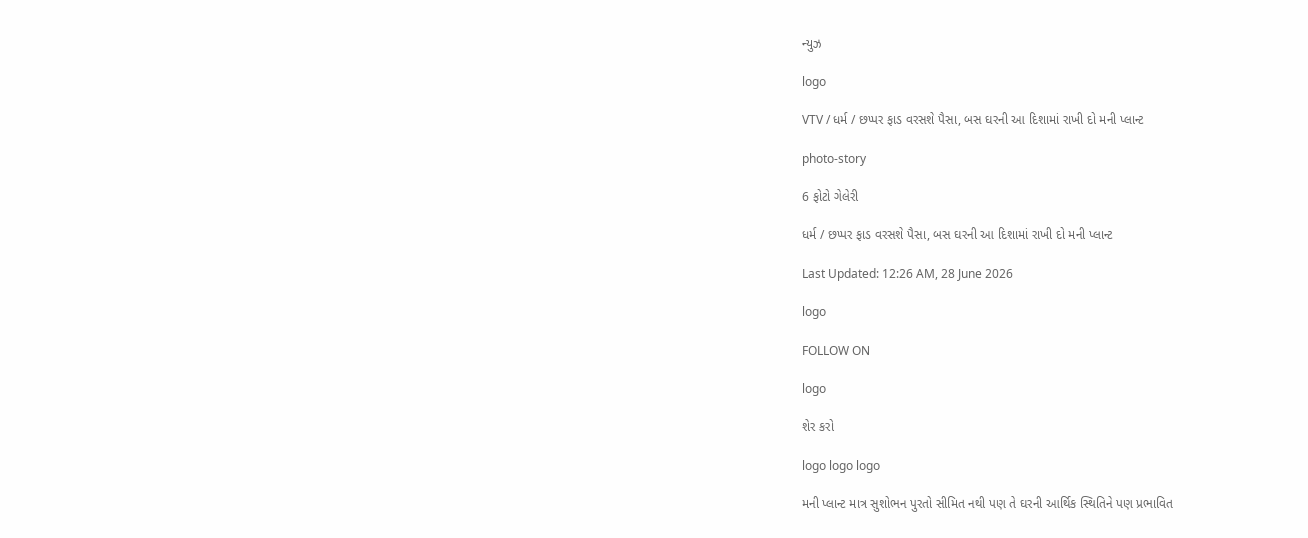ન્યુઝ

logo

VTV / ધર્મ / છપ્પર ફાડ વરસશે પૈસા, બસ ઘરની આ દિશામાં રાખી દો મની પ્લાન્ટ

photo-story

6 ફોટો ગેલેરી

ધર્મ / છપ્પર ફાડ વરસશે પૈસા, બસ ઘરની આ દિશામાં રાખી દો મની પ્લાન્ટ

Last Updated: 12:26 AM, 28 June 2026

logo

FOLLOW ON

logo

શેર કરો

logo logo logo

મની પ્લાન્ટ માત્ર સુશોભન પુરતો સીમિત નથી પણ તે ઘરની આર્થિક સ્થિતિને પણ પ્રભાવિત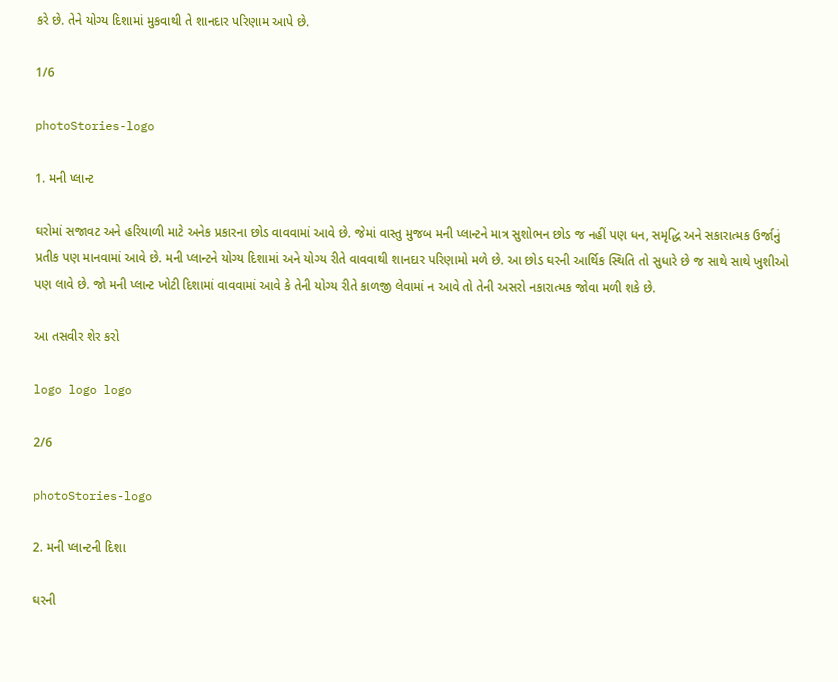કરે છે. તેને યોગ્ય દિશામાં મુકવાથી તે શાનદાર પરિણામ આપે છે.

1/6

photoStories-logo

1. મની પ્લાન્ટ

ઘરોમાં સજાવટ અને હરિયાળી માટે અનેક પ્રકારના છોડ વાવવામાં આવે છે. જેમાં વાસ્તુ મુજબ મની પ્લાન્ટને માત્ર સુશોભન છોડ જ નહીં પણ ધન, સમૃદ્ધિ અને સકારાત્મક ઉર્જાનું પ્રતીક પણ માનવામાં આવે છે. મની પ્લાન્ટને યોગ્ય દિશામાં અને યોગ્ય રીતે વાવવાથી શાનદાર પરિણામો મળે છે. આ છોડ ઘરની આર્થિક સ્થિતિ તો સુધારે છે જ સાથે સાથે ખુશીઓ પણ લાવે છે. જો મની પ્લાન્ટ ખોટી દિશામાં વાવવામાં આવે કે તેની યોગ્ય રીતે કાળજી લેવામાં ન આવે તો તેની અસરો નકારાત્મક જોવા મળી શકે છે.

આ તસવીર શેર કરો

logo logo logo

2/6

photoStories-logo

2. મની પ્લાન્ટની દિશા

ઘરની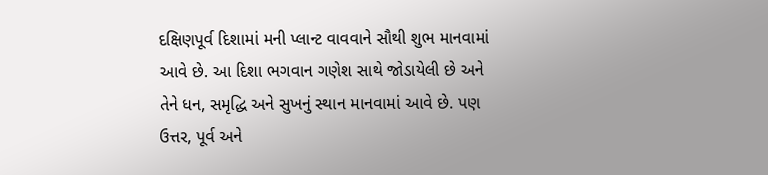દક્ષિણપૂર્વ દિશામાં મની પ્લાન્ટ વાવવાને સૌથી શુભ માનવામાં આવે છે. આ દિશા ભગવાન ગણેશ સાથે જોડાયેલી છે અને તેને ધન, સમૃદ્ધિ અને સુખનું સ્થાન માનવામાં આવે છે. પણ ઉત્તર, પૂર્વ અને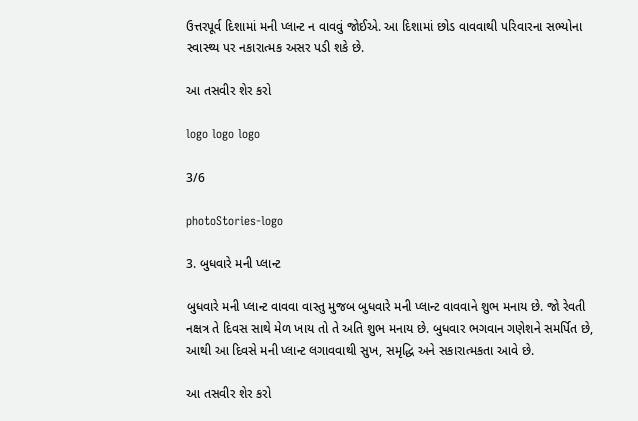ઉત્તરપૂર્વ દિશામાં મની પ્લાન્ટ ન વાવવું જોઈએ. આ દિશામાં છોડ વાવવાથી પરિવારના સભ્યોના સ્વાસ્થ્ય પર નકારાત્મક અસર પડી શકે છે.

આ તસવીર શેર કરો

logo logo logo

3/6

photoStories-logo

3. બુધવારે મની પ્લાન્ટ

બુધવારે મની પ્લાન્ટ વાવવા વાસ્તુ મુજબ બુધવારે મની પ્લાન્ટ વાવવાને શુભ મનાય છે. જો રેવતી નક્ષત્ર તે દિવસ સાથે મેળ ખાય તો તે અતિ શુભ મનાય છે. બુધવાર ભગવાન ગણેશને સમર્પિત છે, આથી આ દિવસે મની પ્લાન્ટ લગાવવાથી સુખ, સમૃદ્ધિ અને સકારાત્મકતા આવે છે.

આ તસવીર શેર કરો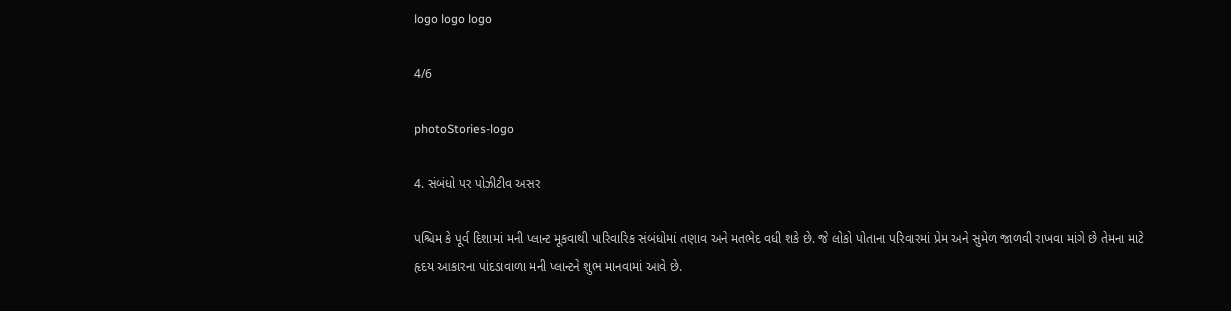logo logo logo

4/6

photoStories-logo

4. સંબંધો પર પોઝીટીવ અસર

પશ્ચિમ કે પૂર્વ દિશામાં મની પ્લાન્ટ મૂકવાથી પારિવારિક સંબંધોમાં તણાવ અને મતભેદ વધી શકે છે. જે લોકો પોતાના પરિવારમાં પ્રેમ અને સુમેળ જાળવી રાખવા માંગે છે તેમના માટે હૃદય આકારના પાંદડાવાળા મની પ્લાન્ટને શુભ માનવામાં આવે છે.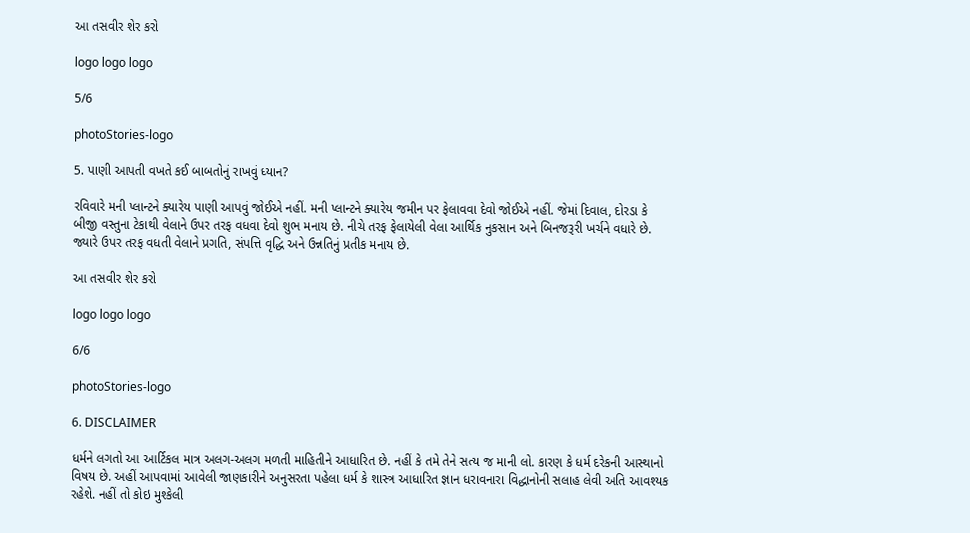આ તસવીર શેર કરો

logo logo logo

5/6

photoStories-logo

5. પાણી આપતી વખતે કઈ બાબતોનું રાખવું ધ્યાન?

રવિવારે મની પ્લાન્ટને ક્યારેય પાણી આપવું જોઈએ નહીં. મની પ્લાન્ટને ક્યારેય જમીન પર ફેલાવવા દેવો જોઈએ નહીં. જેમાં દિવાલ, દોરડા કે બીજી વસ્તુના ટેકાથી વેલાને ઉપર તરફ વધવા દેવો શુભ મનાય છે. નીચે તરફ ફેલાયેલી વેલા આર્થિક નુકસાન અને બિનજરૂરી ખર્ચને વધારે છે. જ્યારે ઉપર તરફ વધતી વેલાને પ્રગતિ, સંપત્તિ વૃદ્ધિ અને ઉન્નતિનું પ્રતીક મનાય છે.

આ તસવીર શેર કરો

logo logo logo

6/6

photoStories-logo

6. DISCLAIMER

ધર્મને લગતો આ આર્ટિકલ માત્ર અલગ-અલગ મળતી માહિતીને આધારિત છે. નહીં કે તમે તેને સત્ય જ માની લો. કારણ કે ધર્મ દરેકની આસ્થાનો વિષય છે. અહીં આપવામાં આવેલી જાણકારીને અનુસરતા પહેલા ધર્મ કે શાસ્ત્ર આધારિત જ્ઞાન ધરાવનારા વિદ્ધાનોની સલાહ લેવી અતિ આવશ્યક રહેશે. નહીં તો કોઇ મુશ્કેલી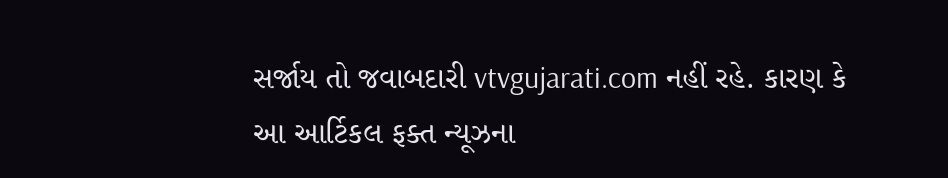સર્જાય તો જવાબદારી vtvgujarati.com નહીં રહે. કારણ કે આ આર્ટિકલ ફક્ત ન્યૂઝના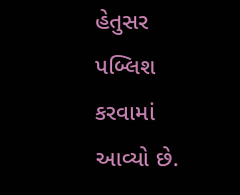હેતુસર પબ્લિશ કરવામાં આવ્યો છે.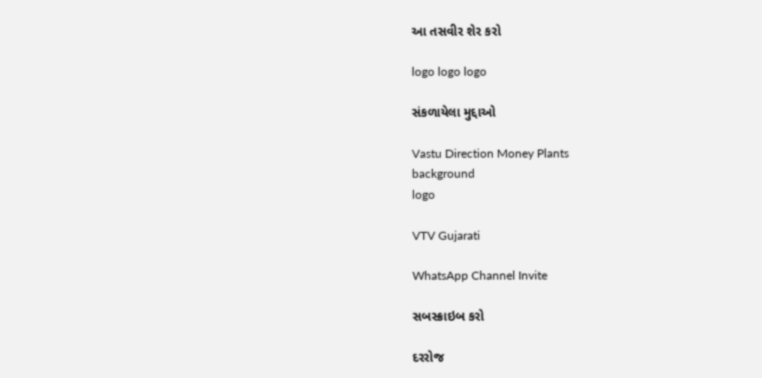આ તસવીર શેર કરો

logo logo logo

સંકળાયેલા મુદ્દાઓ

Vastu Direction Money Plants
background
logo

VTV Gujarati

WhatsApp Channel Invite

સબસ્ક્રાઇબ કરો

દરરોજ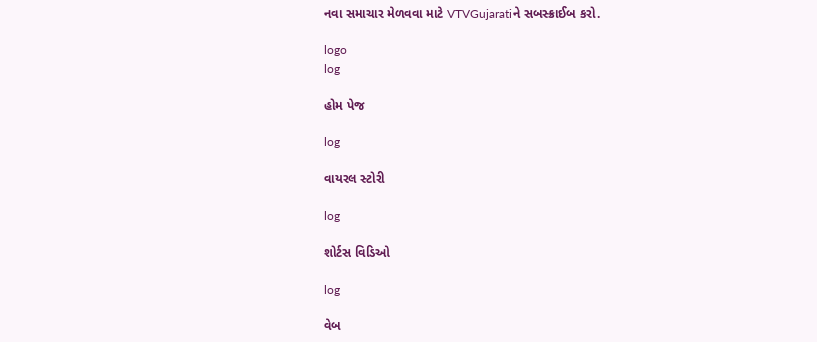નવા સમાચાર મેળવવા માટે VTVGujaratiને સબસ્ક્રાઈબ કરો.

logo
log

હોમ પેજ

log

વાયરલ સ્ટોરી

log

શોર્ટસ વિડિઓ

log

વેબ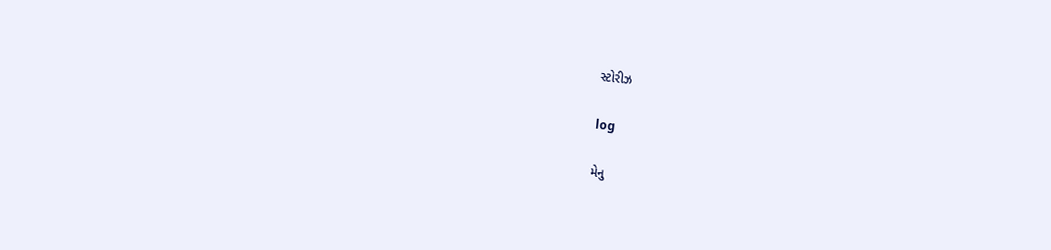સ્ટોરીઝ

log

મેનુ